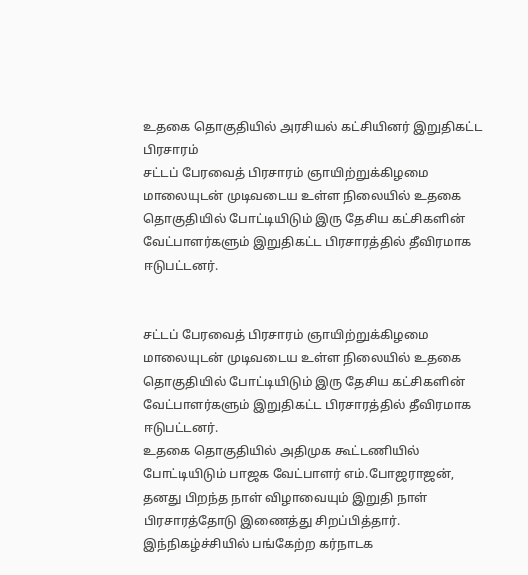உதகை தொகுதியில் அரசியல் கட்சியினர் இறுதிகட்ட பிரசாரம்
சட்டப் பேரவைத் பிரசாரம் ஞாயிற்றுக்கிழமை மாலையுடன் முடிவடைய உள்ள நிலையில் உதகை தொகுதியில் போட்டியிடும் இரு தேசிய கட்சிகளின் வேட்பாளர்களும் இறுதிகட்ட பிரசாரத்தில் தீவிரமாக ஈடுபட்டனர்.


சட்டப் பேரவைத் பிரசாரம் ஞாயிற்றுக்கிழமை மாலையுடன் முடிவடைய உள்ள நிலையில் உதகை தொகுதியில் போட்டியிடும் இரு தேசிய கட்சிகளின் வேட்பாளர்களும் இறுதிகட்ட பிரசாரத்தில் தீவிரமாக ஈடுபட்டனர்.
உதகை தொகுதியில் அதிமுக கூட்டணியில் போட்டியிடும் பாஜக வேட்பாளர் எம்.போஜராஜன், தனது பிறந்த நாள் விழாவையும் இறுதி நாள் பிரசாரத்தோடு இணைத்து சிறப்பித்தார்.
இந்நிகழ்ச்சியில் பங்கேற்ற கர்நாடக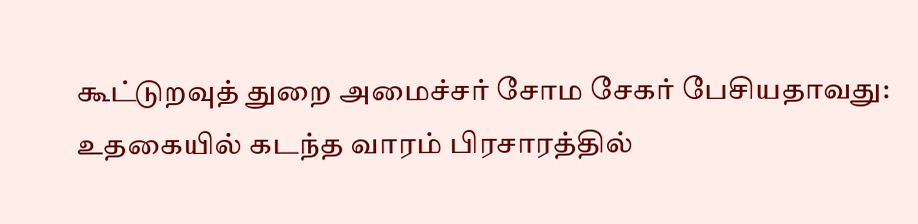கூட்டுறவுத் துறை அமைச்சர் சோம சேகர் பேசியதாவது:
உதகையில் கடந்த வாரம் பிரசாரத்தில்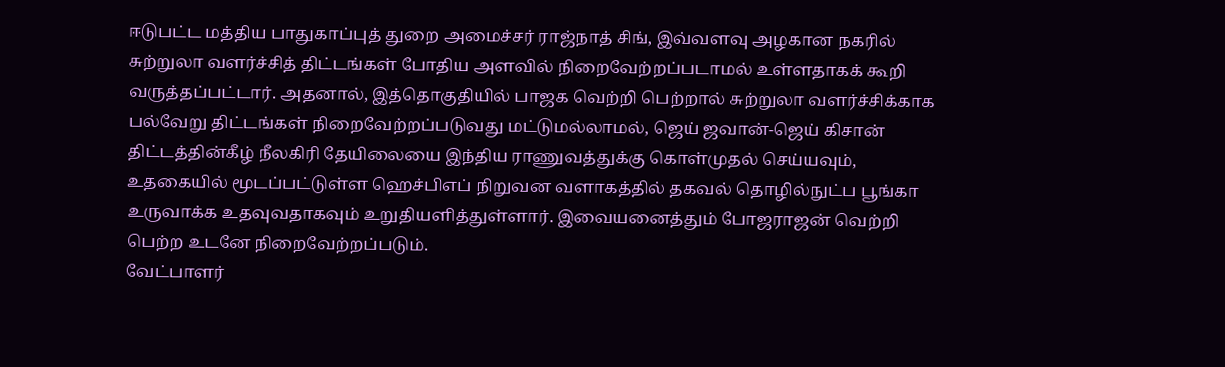ஈடுபட்ட மத்திய பாதுகாப்புத் துறை அமைச்சர் ராஜ்நாத் சிங், இவ்வளவு அழகான நகரில் சுற்றுலா வளர்ச்சித் திட்டங்கள் போதிய அளவில் நிறைவேற்றப்படாமல் உள்ளதாகக் கூறி வருத்தப்பட்டார். அதனால், இத்தொகுதியில் பாஜக வெற்றி பெற்றால் சுற்றுலா வளர்ச்சிக்காக பல்வேறு திட்டங்கள் நிறைவேற்றப்படுவது மட்டுமல்லாமல், ஜெய் ஜவான்-ஜெய் கிசான் திட்டத்தின்கீழ் நீலகிரி தேயிலையை இந்திய ராணுவத்துக்கு கொள்முதல் செய்யவும், உதகையில் மூடப்பட்டுள்ள ஹெச்பிஎப் நிறுவன வளாகத்தில் தகவல் தொழில்நுட்ப பூங்கா உருவாக்க உதவுவதாகவும் உறுதியளித்துள்ளார். இவையனைத்தும் போஜராஜன் வெற்றி பெற்ற உடனே நிறைவேற்றப்படும்.
வேட்பாளர்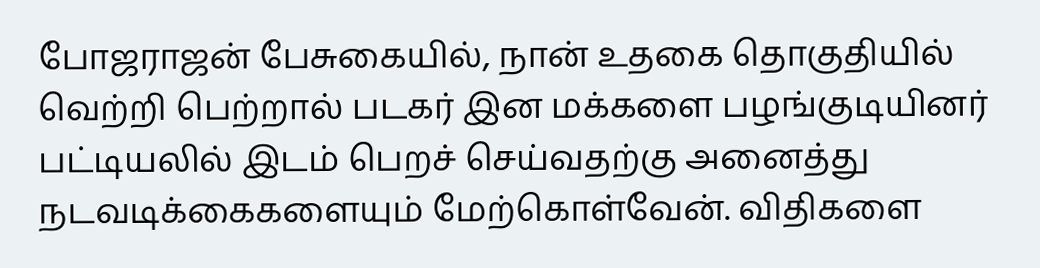போஜராஜன் பேசுகையில், நான் உதகை தொகுதியில் வெற்றி பெற்றால் படகர் இன மக்களை பழங்குடியினர் பட்டியலில் இடம் பெறச் செய்வதற்கு அனைத்து நடவடிக்கைகளையும் மேற்கொள்வேன். விதிகளை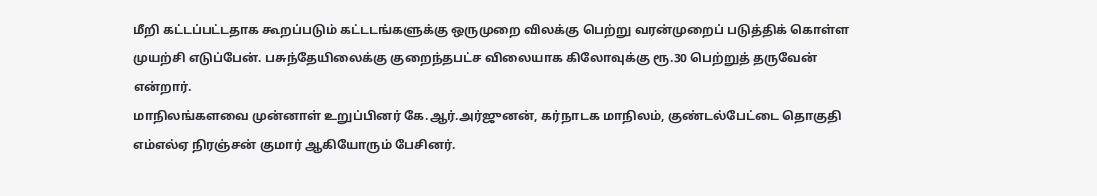மீறி கட்டப்பட்டதாக கூறப்படும் கட்டடங்களுக்கு ஒருமுறை விலக்கு பெற்று வரன்முறைப் படுத்திக் கொள்ள முயற்சி எடுப்பேன். பசுந்தேயிலைக்கு குறைந்தபட்ச விலையாக கிலோவுக்கு ரூ.30 பெற்றுத் தருவேன் என்றார்.
மாநிலங்களவை முன்னாள் உறுப்பினர் கே.ஆர்.அர்ஜுனன், கர்நாடக மாநிலம், குண்டல்பேட்டை தொகுதி எம்எல்ஏ நிரஞ்சன் குமார் ஆகியோரும் பேசினர்.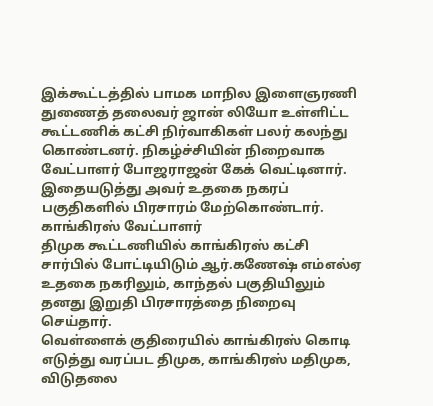இக்கூட்டத்தில் பாமக மாநில இளைஞரணி துணைத் தலைவர் ஜான் லியோ உள்ளிட்ட கூட்டணிக் கட்சி நிர்வாகிகள் பலர் கலந்து கொண்டனர். நிகழ்ச்சியின் நிறைவாக வேட்பாளர் போஜராஜன் கேக் வெட்டினார். இதையடுத்து அவர் உதகை நகரப் பகுதிகளில் பிரசாரம் மேற்கொண்டார்.
காங்கிரஸ் வேட்பாளர்
திமுக கூட்டணியில் காங்கிரஸ் கட்சி சார்பில் போட்டியிடும் ஆர்.கணேஷ் எம்எல்ஏ உதகை நகரிலும், காந்தல் பகுதியிலும் தனது இறுதி பிரசாரத்தை நிறைவு செய்தார்.
வெள்ளைக் குதிரையில் காங்கிரஸ் கொடி எடுத்து வரப்பட திமுக, காங்கிரஸ் மதிமுக, விடுதலை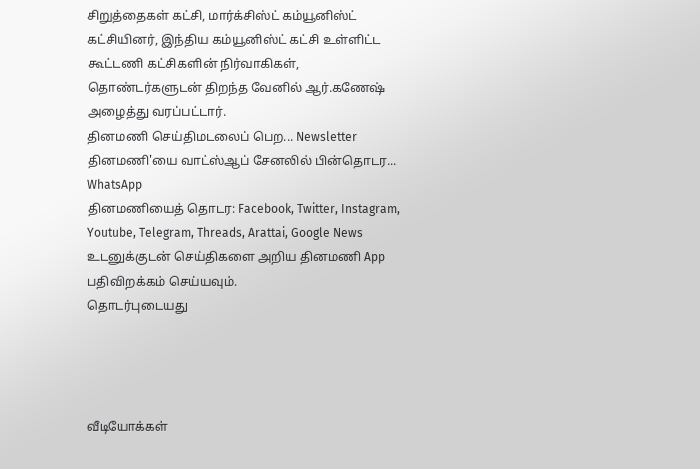சிறுத்தைகள் கட்சி, மார்க்சிஸ்ட் கம்யூனிஸ்ட் கட்சியினர், இந்திய கம்யூனிஸ்ட் கட்சி உள்ளிட்ட கூட்டணி கட்சிகளின் நிர்வாகிகள், தொண்டர்களுடன் திறந்த வேனில் ஆர்.கணேஷ் அழைத்து வரப்பட்டார்.
தினமணி செய்திமடலைப் பெற... Newsletter
தினமணி'யை வாட்ஸ்ஆப் சேனலில் பின்தொடர... WhatsApp
தினமணியைத் தொடர: Facebook, Twitter, Instagram, Youtube, Telegram, Threads, Arattai, Google News
உடனுக்குடன் செய்திகளை அறிய தினமணி App பதிவிறக்கம் செய்யவும்.
தொடர்புடையது




வீடியோக்கள்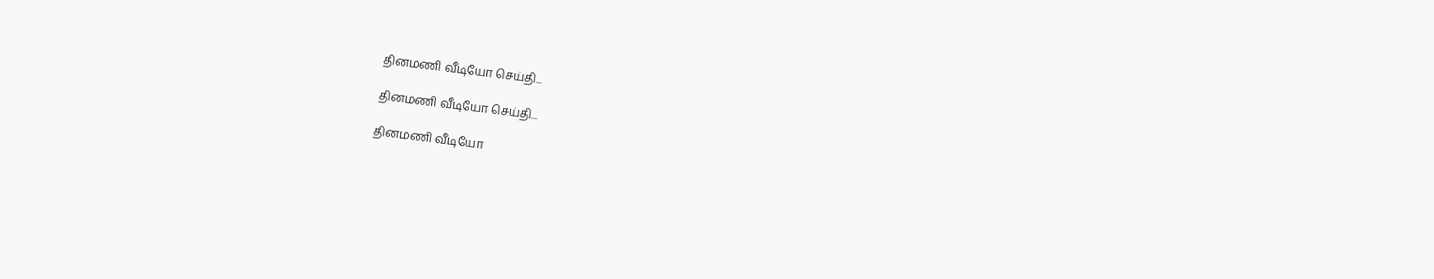தினமணி வீடியோ செய்தி...

தினமணி வீடியோ செய்தி...

தினமணி வீடியோ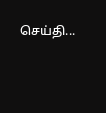செய்தி...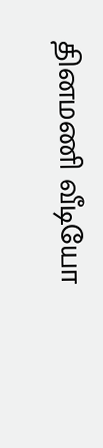தினமணி வீடியோ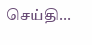செய்தி...